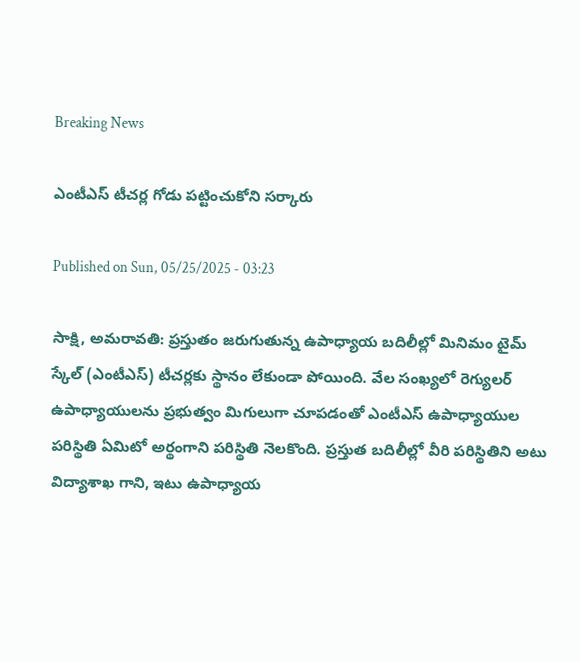Breaking News

ఎంటీఎస్‌ టీచర్ల గోడు పట్టించుకోని సర్కారు

Published on Sun, 05/25/2025 - 03:23

సాక్షి, అమరావతి: ప్రస్తుతం జరుగుతున్న ఉపాధ్యాయ బదిలీల్లో మినిమం టైమ్‌ స్కేల్‌ (ఎంటీఎస్‌) టీచర్లకు స్థానం లేకుండా పోయింది. వేల సంఖ్యలో రెగ్యులర్‌ ఉపాధ్యాయులను ప్రభుత్వం మిగులుగా చూపడంతో ఎంటీఎస్‌ ఉపాధ్యాయుల పరిస్థితి ఏమిటో అర్థంగాని పరిస్థితి నెలకొంది. ప్రస్తుత బదిలీల్లో వీరి పరిస్థితిని అటు విద్యాశాఖ గాని, ఇటు ఉపాధ్యాయ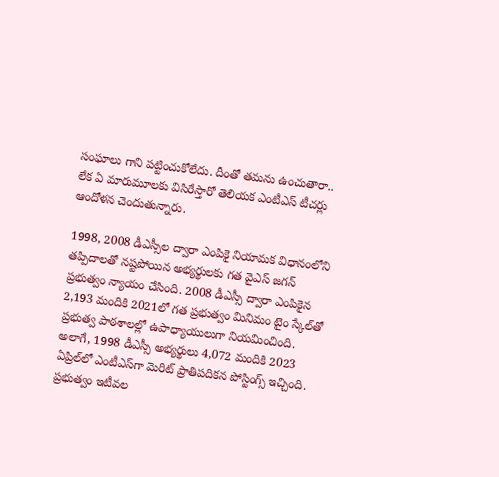సంఘాలు గాని పట్టించుకోలేదు. దీంతో తమను ఉంచుతారా.. లేక ఏ మారుమూలకు విసిరేస్తారో తెలియక ఎంటీఎస్‌ టీచర్లు ఆందోళన చెందుతున్నారు.

1998, 2008 డీఎస్సీల ద్వారా ఎంపికై నియామక విధానంలోని తప్పిదాలతో నష్టపోయిన అభ్యర్థులకు గత వైఎస్‌ జగన్‌ ప్రభుత్వం న్యాయం చేసింది. 2008 డీఎస్సీ ద్వారా ఎంపికైన 2,193 మందికి 2021లో గత ప్రభుత్వం మినిమం టైం స్కేల్‌తో ప్రభుత్వ పాఠశాలల్లో ఉపాధ్యాయులుగా నియమించింది. అలాగే, 1998 డీఎస్సీ అభ్యర్థులు 4,072 మందికి 2023 ఏప్రిల్‌లో ఎంటీఎస్‌గా మెరిట్‌ ప్రాతిపదికన పోస్టింగ్స్‌ ఇచ్చింది.  ప్రభుత్వం ఇటీవల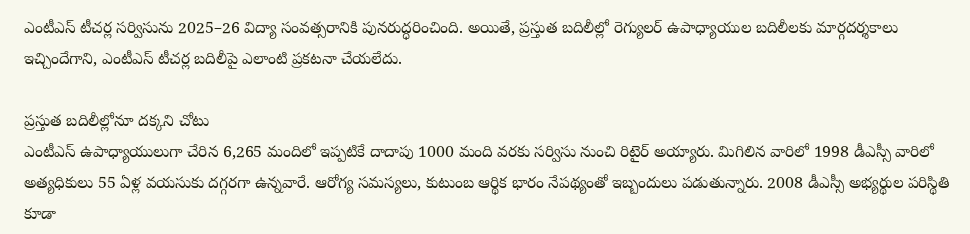ఎంటీఎస్‌ టీచర్ల సర్విసును 2025–26 విద్యా సంవత్సరానికి పునరుద్ధరించింది. అయితే, ప్రస్తుత బదిలీల్లో రెగ్యులర్‌ ఉపాధ్యాయుల బదిలీలకు మార్గదర్శకాలు ఇచ్చిందేగాని, ఎంటీఎస్‌ టీచర్ల బదిలీపై ఎలాంటి ప్రకటనా చేయలేదు.

ప్రస్తుత బదిలీల్లోనూ దక్కని చోటు
ఎంటీఎస్‌ ఉపాధ్యాయులుగా చేరిన 6,265 మందిలో ఇప్పటికే దాదాపు 1000 మంది వరకు సర్విసు నుంచి రిటైర్‌ అయ్యారు. మిగిలిన వారిలో 1998 డీఎస్సీ వారిలో అత్యధికులు 55 ఏళ్ల వయసుకు దగ్గరగా ఉన్నవారే. ఆరోగ్య సమస్యలు, కుటుంబ ఆర్థిక భారం నేపథ్యంతో ఇబ్బందులు పడుతున్నారు. 2008 డీఎస్సీ అభ్యర్థుల పరిస్థితి కూడా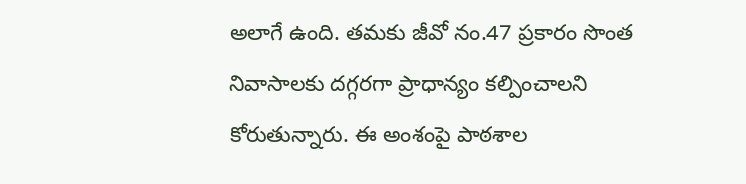అలాగే ఉంది. తమకు జీవో నం.47 ప్రకారం సొంత నివాసాలకు దగ్గరగా ప్రాధాన్యం కల్పించాలని కోరుతున్నారు. ఈ అంశంపై పాఠశాల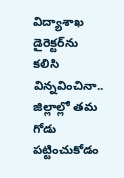విద్యాశాఖ డైరెక్టర్‌ను కలిసి విన్నవించినా.. జిల్లాల్లో తమ గోడు పట్టించుకోడం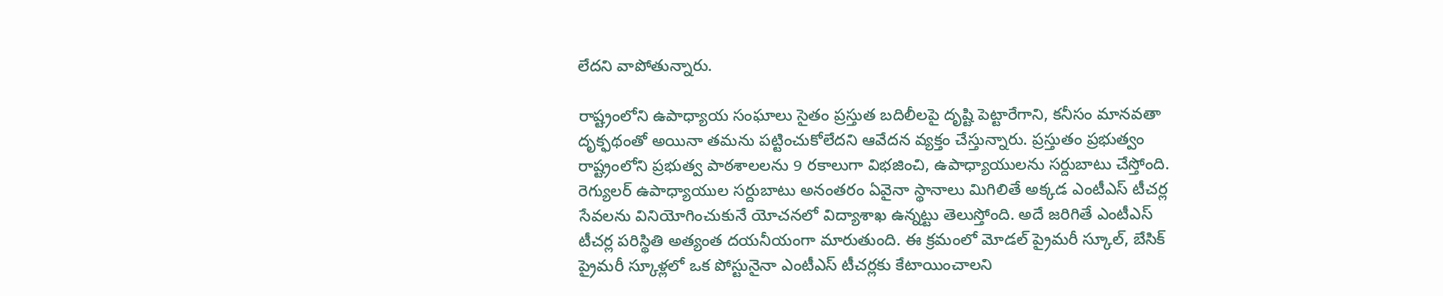లేదని వాపోతున్నారు.

రాష్ట్రంలోని ఉపాధ్యాయ సంఘాలు సైతం ప్రస్తుత బదిలీలపై దృష్టి పెట్టారేగాని, కనీసం మానవతా దృక్ఫథంతో అయినా తమను పట్టించుకోలేదని ఆవేదన వ్యక్తం చేస్తున్నారు. ప్రస్తుతం ప్రభుత్వం రాష్ట్రంలోని ప్రభుత్వ పాఠశాలలను 9 రకాలుగా విభజించి, ఉపాధ్యాయులను సర్దుబాటు చేస్తోంది. రెగ్యులర్‌ ఉపాధ్యాయుల సర్దుబాటు అనంతరం ఏవైనా స్థానాలు మిగిలితే అక్కడ ఎంటీఎస్‌ టీచర్ల సేవలను వినియోగించుకునే యోచనలో విద్యాశాఖ ఉన్నట్టు తెలుస్తోంది. అదే జరిగితే ఎంటీఎస్‌ టీచర్ల పరిస్థితి అత్యంత దయనీయంగా మారుతుంది. ఈ క్రమంలో మోడల్‌ ప్రైమరీ స్కూల్, బేసిక్‌ ప్రైమరీ స్కూళ్లలో ఒక పోస్టునైనా ఎంటీఎస్‌ టీచర్లకు కేటాయించాలని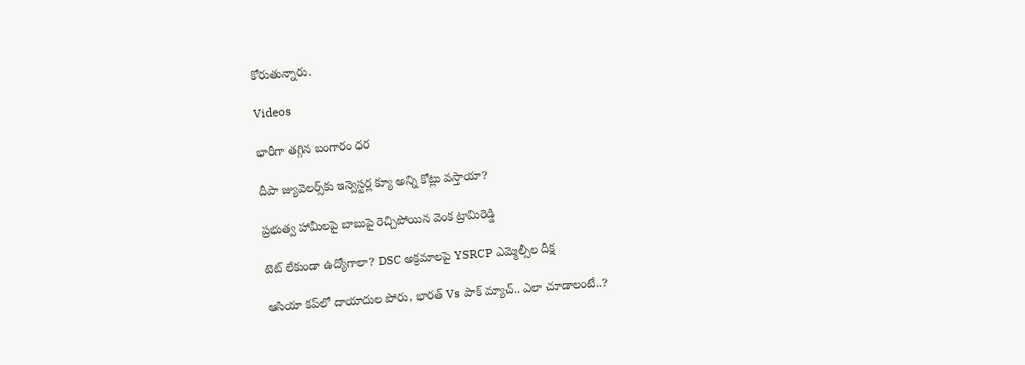కోరుతున్నారు.

Videos

భారీగా తగ్గిన బంగారం ధర

దీపా జ్యువెల‌ర్స్‌కు ఇన్వెస్ట‌ర్ల క్యూ అన్ని కోట్లు వ‌స్తాయా?

ప్రభుత్వ హామీలపై బాబుపై రెచ్చిపోయిన వెంక ట్రామిరెడ్డి

టెట్ లేకుండా ఉద్యోగాలా? DSC అక్రమాలపై YSRCP ఎమ్మెల్సీల దీక్ష

ఆసియా కప్‌లో దాయాదుల పోరు, భారత్ Vs పాక్ మ్యాచ్.. ఎలా చూడాలంటే..?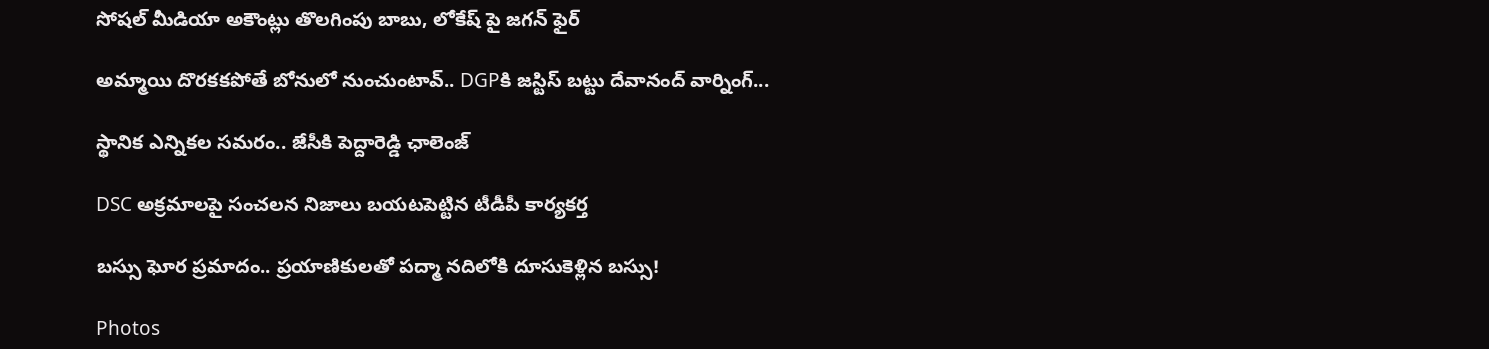సోషల్ మీడియా అకౌంట్లు తొలగింపు బాబు, లోకేష్ పై జగన్ ఫైర్

అమ్మాయి దొరకకపోతే బోనులో నుంచుంటావ్.. DGPకి జస్టిస్ బట్టు దేవానంద్ వార్నింగ్...

స్థానిక ఎన్నికల సమరం.. జేసీకి పెద్దారెడ్డి ఛాలెంజ్

DSC అక్రమాలపై సంచలన నిజాలు బయటపెట్టిన టీడీపీ కార్యకర్త

బస్సు ఘోర ప్రమాదం.. ప్రయాణికులతో పద్మా నదిలోకి దూసుకెళ్లిన బస్సు!

Photos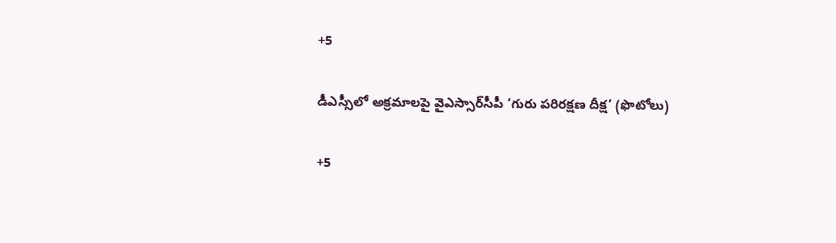+5

డీఎస్సీలో అక్రమాలపై వైఎస్సార్‌సీపీ ‘గురు పరిరక్షణ దీక్ష’ (ఫొటోలు)

+5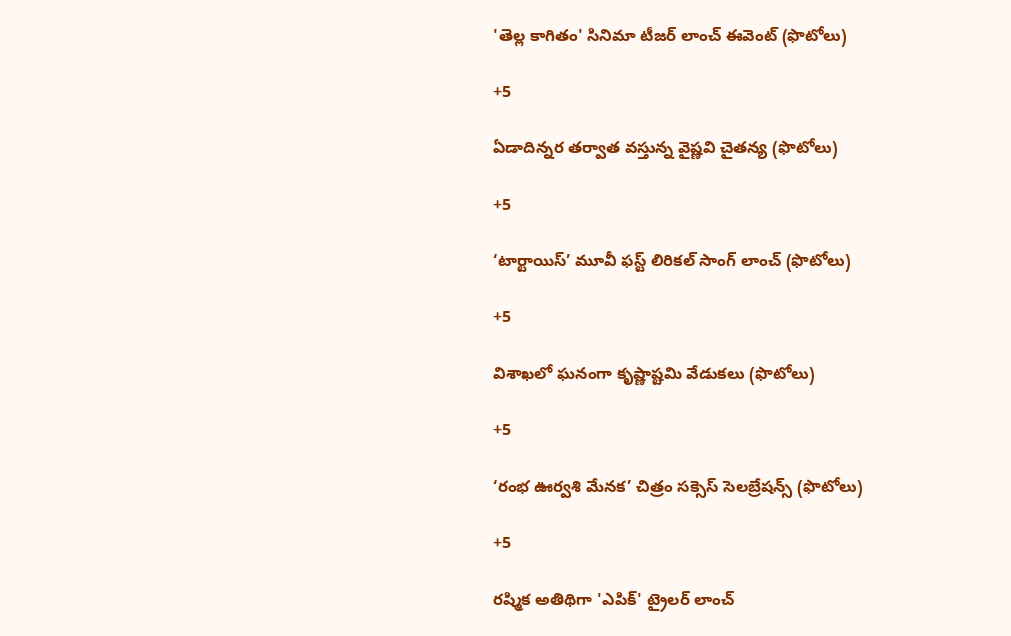'తెల్ల కాగితం' సినిమా టీజర్ లాంచ్‌ ఈవెంట్‌ (ఫొటోలు)

+5

ఏడాదిన్నర తర్వాత వస్తున్న వైష్ణవి చైతన్య (ఫొటోలు)

+5

‘టార్టాయిస్’ మూవీ ఫస్ట్ లిరికల్ సాంగ్ లాంచ్ (ఫొటోలు)

+5

విశాఖలో ఘనంగా కృష్ణాష్టమి వేడుకలు (ఫొటోలు)

+5

‘రంభ ఊర్వశి మేనక’ చిత్రం సక్సెస్ సెలబ్రేషన్స్ (ఫొటోలు)

+5

రష్మిక అతిథిగా 'ఎపిక్' ట్రైలర్ లాంచ్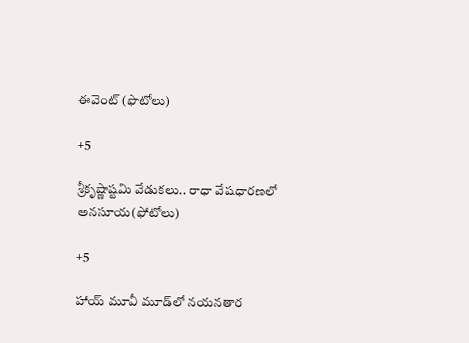ఈవెంట్ (ఫొటోలు)

+5

శ్రీకృష్ణాష్టమి వేడుకలు.. రాధా వేషధారణలో అనసూయ(ఫోటోలు)

+5

హాయ్ మూవీ మూడ్‌లో నయనతార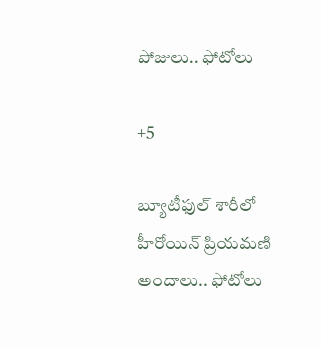పోజులు.. ఫోటోలు

+5

బ్యూటీఫుల్ శారీలో హీరోయిన్ ప్రియమణి అందాలు.. ఫోటోలు